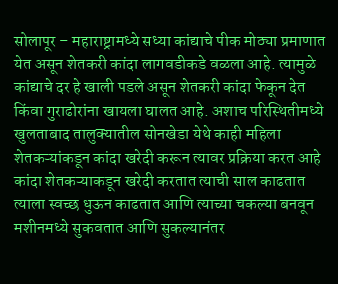सोलापूर – महाराष्ट्रामध्ये सध्या कांद्याचे पीक मोठ्या प्रमाणात येत असून शेतकरी कांदा लागवडीकडे वळला आहे. त्यामुळे कांद्याचे दर हे खाली पडले असून शेतकरी कांदा फेकून देत किंवा गुराढोरांना खायला घालत आहे. अशाच परिस्थितीमध्ये खुलताबाद तालुक्यातील सोनखेडा येथे काही महिला शेतकऱ्यांकडून कांदा खरेदी करून त्यावर प्रक्रिया करत आहे कांदा शेतकऱ्याकडून खरेदी करतात त्याची साल काढतात त्याला स्वच्छ धुऊन काढतात आणि त्याच्या चकल्या बनवून मशीनमध्ये सुकवतात आणि सुकल्यानंतर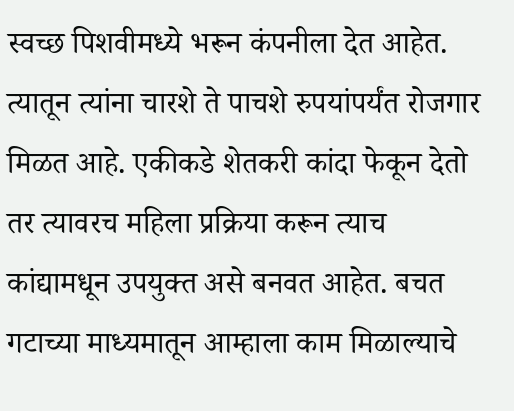स्वच्छ पिशवीमध्ये भरून कंपनीला देत आहेत. त्यातून त्यांना चारशे ते पाचशे रुपयांपर्यंत रोजगार मिळत आहे. एकीकडे शेतकरी कांदा फेकून देतो तर त्यावरच महिला प्रक्रिया करून त्याच कांद्यामधून उपयुक्त असे बनवत आहेत. बचत गटाच्या माध्यमातून आम्हाला काम मिळाल्याचे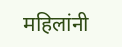महिलांनी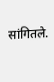सांगितले.